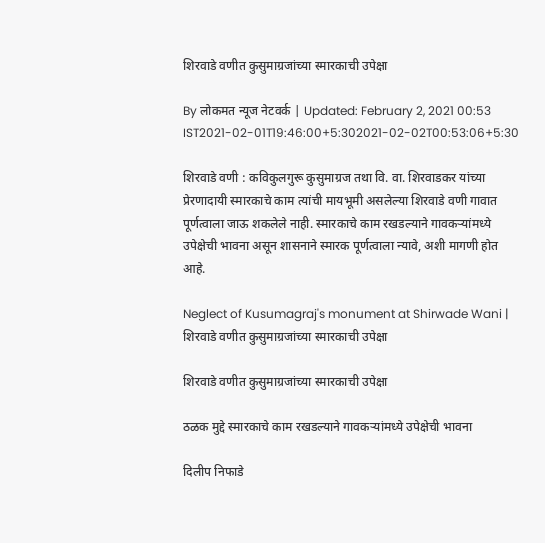शिरवाडे वणीत कुसुमाग्रजांच्या स्मारकाची उपेक्षा

By लोकमत न्यूज नेटवर्क | Updated: February 2, 2021 00:53 IST2021-02-01T19:46:00+5:302021-02-02T00:53:06+5:30

शिरवाडे वणी : कविकुलगुरू कुसुमाग्रज तथा वि. वा. शिरवाडकर यांच्या प्रेरणादायी स्मारकाचे काम त्यांची मायभूमी असलेल्या शिरवाडे वणी गावात पूर्णत्वाला जाऊ शकलेले नाही. स्मारकाचे काम रखडल्याने गावकऱ्यांमध्ये उपेक्षेची भावना असून शासनाने स्मारक पूर्णत्वाला न्यावे, अशी मागणी होत आहे.

Neglect of Kusumagraj's monument at Shirwade Wani | शिरवाडे वणीत कुसुमाग्रजांच्या स्मारकाची उपेक्षा

शिरवाडे वणीत कुसुमाग्रजांच्या स्मारकाची उपेक्षा

ठळक मुद्दे स्मारकाचे काम रखडल्याने गावकऱ्यांमध्ये उपेक्षेची भावना

दिलीप निफाडे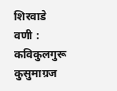शिरवाडे वणी : कविकुलगुरू कुसुमाग्रज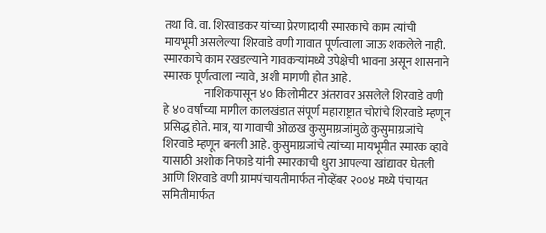तथा वि. वा. शिरवाडकर यांच्या प्रेरणादायी स्मारकाचे काम त्यांची मायभूमी असलेल्या शिरवाडे वणी गावात पूर्णत्वाला जाऊ शकलेले नाही. स्मारकाचे काम रखडल्याने गावकऱ्यांमध्ये उपेक्षेची भावना असून शासनाने स्मारक पूर्णत्वाला न्यावे, अशी मागणी होत आहे.
                  नाशिकपासून ४० किलोमीटर अंतरावर असलेले शिरवाडे वणी हे ४० वर्षांच्या मागील कालखंडात संपूर्ण महाराष्ट्रात चोरांचे शिरवाडे म्हणून प्रसिद्ध होते. मात्र, या गावाची ओळख कुसुमाग्रजांमुळे कुसुमाग्रजांचे शिरवाडे म्हणून बनली आहे. कुसुमाग्रजांचे त्यांच्या मायभूमीत स्मारक व्हावे यासाठी अशोक निफाडे यांनी स्मारकाची धुरा आपल्या खांद्यावर घेतली आणि शिरवाडे वणी ग्रामपंचायतीमार्फत नोव्हेंबर २००४ मध्ये पंचायत समितीमार्फत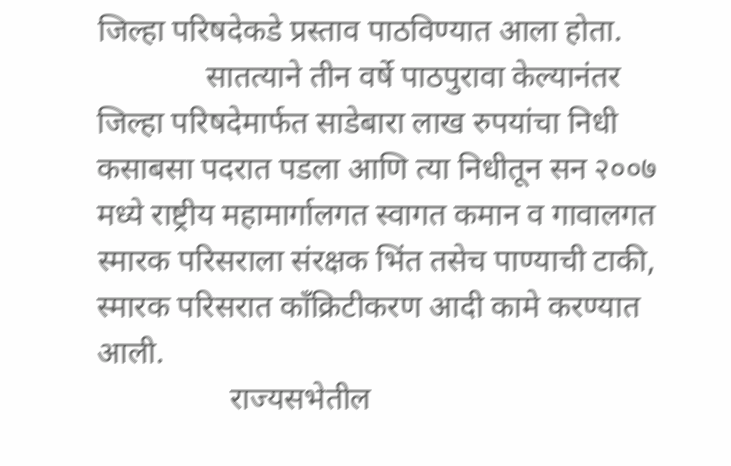जिल्हा परिषदेकडे प्रस्ताव पाठविण्यात आला होता.
              सातत्याने तीन वर्षे पाठपुरावा केल्यानंतर जिल्हा परिषदेमार्फत साडेबारा लाख रुपयांचा निधी कसाबसा पदरात पडला आणि त्या निधीतून सन २००७ मध्ये राष्ट्रीय महामार्गालगत स्वागत कमान व गावालगत स्मारक परिसराला संरक्षक भिंत तसेच पाण्याची टाकी, स्मारक परिसरात काँक्रिटीकरण आदी कामे करण्यात आली.
                 राज्यसभेतील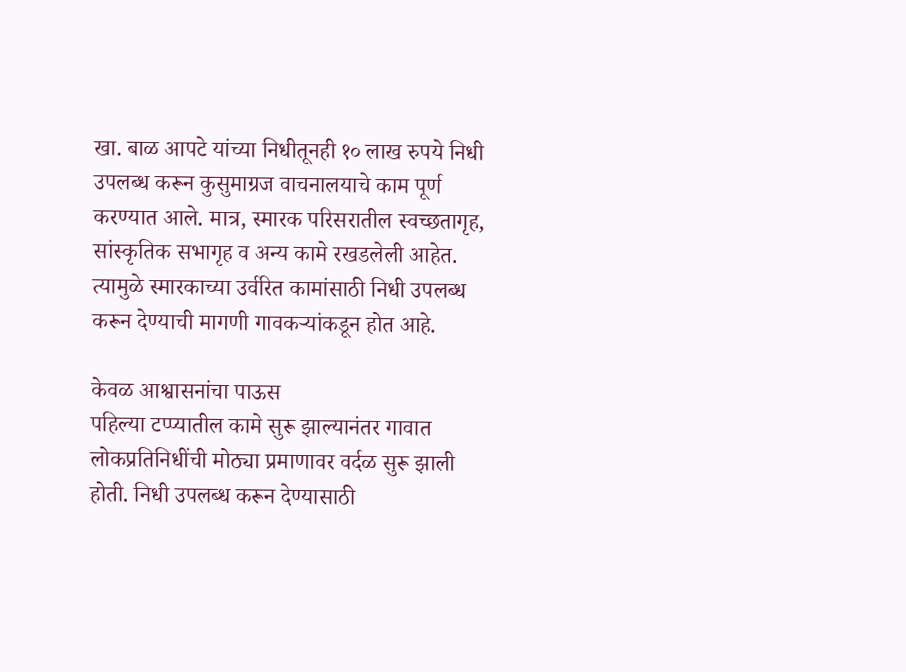खा. बाळ आपटे यांच्या निधीतूनही १० लाख रुपये निधी उपलब्ध करून कुसुमाग्रज वाचनालयाचे काम पूर्ण करण्यात आले. मात्र, स्मारक परिसरातील स्वच्छतागृह, सांस्कृतिक सभागृह व अन्य कामे रखडलेली आहेत. त्यामुळे स्मारकाच्या उर्वरित कामांसाठी निधी उपलब्ध करून देण्याची मागणी गावकऱ्यांकडून होत आहे.

केवळ आश्वासनांचा पाऊस
पहिल्या टप्प्यातील कामे सुरू झाल्यानंतर गावात लोकप्रतिनिधींची मोठ्या प्रमाणावर वर्दळ सुरू झाली होती. निधी उपलब्ध करून देण्यासाठी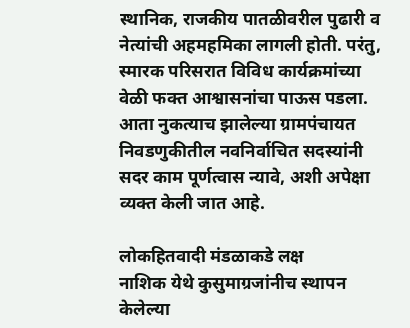स्थानिक, राजकीय पातळीवरील पुढारी व नेत्यांची अहमहमिका लागली होती. परंतु, स्मारक परिसरात विविध कार्यक्रमांच्या वेळी फक्त आश्वासनांचा पाऊस पडला. आता नुकत्याच झालेल्या ग्रामपंचायत निवडणुकीतील नवनिर्वाचित सदस्यांनी सदर काम पूर्णत्वास न्यावे, अशी अपेक्षा व्यक्त केली जात आहे.

लोकहितवादी मंडळाकडे लक्ष
नाशिक येथे कुसुमाग्रजांनीच स्थापन केलेल्या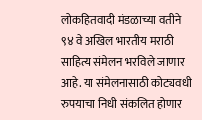लोकहितवादी मंडळाच्या वतीने ९४ वे अखिल भारतीय मराठी साहित्य संमेलन भरविले जाणार आहे. या संमेलनासाठी कोट्यवधी रुपयाचा निधी संकलित होणार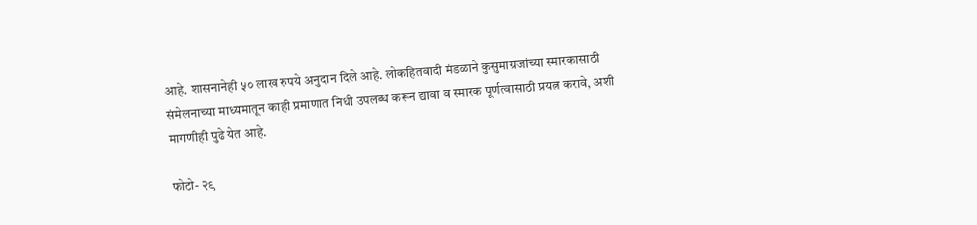आहे. शासनानेही ५० लाख रुपये अनुदान दिले आहे. लोकहितवादी मंडळाने कुसुमाग्रजांच्या स्मारकासाठी संमेलनाच्या माध्यमातून काही प्रमाणात निधी उपलब्ध करून द्यावा व स्मारक पूर्णत्वासाठी प्रयत्न करावे, अशी मागणीही पुढे येत आहे.

फोटो- २९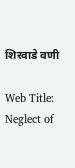शिरवाडे वणी

Web Title: Neglect of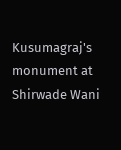Kusumagraj's monument at Shirwade Wani